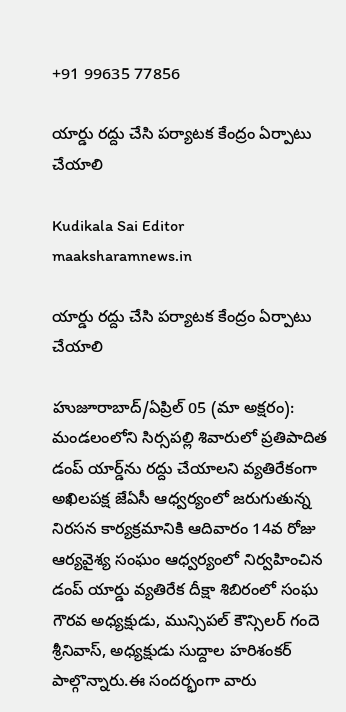+91 99635 77856

యార్డు రద్దు చేసి పర్యాటక కేంద్రం ఏర్పాటు చేయాలి

Kudikala Sai Editor
maaksharamnews.in

యార్డు రద్దు చేసి పర్యాటక కేంద్రం ఏర్పాటు చేయాలి

హుజూరాబాద్/ఏప్రిల్ 05 (మా అక్షరం): మండలంలోని సిర్సపల్లి శివారులో ప్రతిపాదిత డంప్ యార్డ్‌ను రద్దు చేయాలని వ్యతిరేకంగా అఖిలపక్ష జేఏసీ ఆధ్వర్యంలో జరుగుతున్న నిరసన కార్యక్రమానికి ఆదివారం 14వ రోజు ఆర్యవైశ్య సంఘం ఆధ్వర్యంలో నిర్వహించిన డంప్ యార్డు వ్యతిరేక దీక్షా శిబిరంలో సంఘ గౌరవ అధ్యక్షుడు, మున్సిపల్ కౌన్సిలర్ గందె శ్రీనివాస్, అధ్యక్షుడు సుద్దాల హరిశంకర్ పాల్గొన్నారు.ఈ సందర్భంగా వారు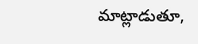మాట్లాడుతూ,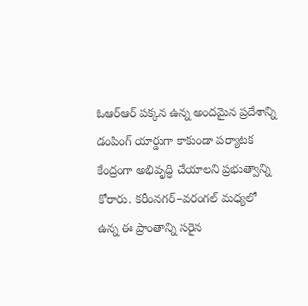ఓఆర్‌ఆర్ పక్కన ఉన్న అందమైన ప్రదేశాన్ని డంపింగ్ యార్డుగా కాకుండా పర్యాటక కేంద్రంగా అభివృద్ధి చేయాలని ప్రభుత్వాన్ని కోరారు. కరీంనగర్–వరంగల్ మధ్యలో ఉన్న ఈ ప్రాంతాన్ని సరైన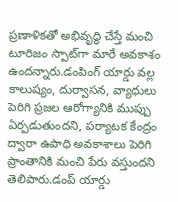ప్రణాళికతో అభివృద్ధి చేస్తే మంచి టూరిజం స్పాట్‌గా మారే అవకాశం ఉందన్నారు.డంపింగ్ యార్డు వల్ల కాలుష్యం, దుర్వాసన, వ్యాధులు పెరిగి ప్రజల ఆరోగ్యానికి ముప్పు ఏర్పడుతుందని, పర్యాటక కేంద్రం ద్వారా ఉపాధి అవకాశాలు పెరిగి ప్రాంతానికి మంచి పేరు వస్తుందని తెలిపారు.డంప్ యార్డు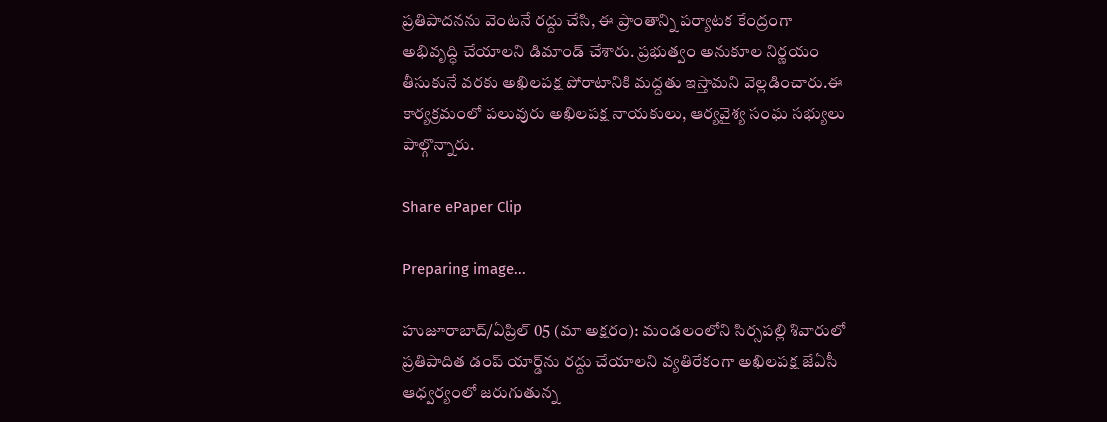ప్రతిపాదనను వెంటనే రద్దు చేసి, ఈ ప్రాంతాన్ని పర్యాటక కేంద్రంగా అభివృద్ధి చేయాలని డిమాండ్ చేశారు. ప్రభుత్వం అనుకూల నిర్ణయం తీసుకునే వరకు అఖిలపక్ష పోరాటానికి మద్దతు ఇస్తామని వెల్లడించారు.ఈ కార్యక్రమంలో పలువురు అఖిలపక్ష నాయకులు, ఆర్యవైశ్య సంఘ సభ్యులు పాల్గొన్నారు.

Share ePaper Clip

Preparing image...

హుజూరాబాద్/ఏప్రిల్ 05 (మా అక్షరం): మండలంలోని సిర్సపల్లి శివారులో ప్రతిపాదిత డంప్ యార్డ్‌ను రద్దు చేయాలని వ్యతిరేకంగా అఖిలపక్ష జేఏసీ ఆధ్వర్యంలో జరుగుతున్న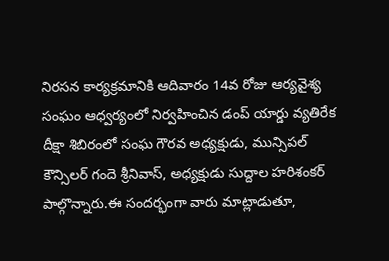నిరసన కార్యక్రమానికి ఆదివారం 14వ రోజు ఆర్యవైశ్య సంఘం ఆధ్వర్యంలో నిర్వహించిన డంప్ యార్డు వ్యతిరేక దీక్షా శిబిరంలో సంఘ గౌరవ అధ్యక్షుడు, మున్సిపల్ కౌన్సిలర్ గందె శ్రీనివాస్, అధ్యక్షుడు సుద్దాల హరిశంకర్ పాల్గొన్నారు.ఈ సందర్భంగా వారు మాట్లాడుతూ,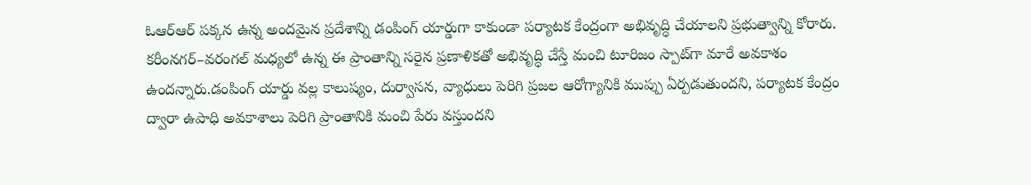ఓఆర్‌ఆర్ పక్కన ఉన్న అందమైన ప్రదేశాన్ని డంపింగ్ యార్డుగా కాకుండా పర్యాటక కేంద్రంగా అభివృద్ధి చేయాలని ప్రభుత్వాన్ని కోరారు. కరీంనగర్–వరంగల్ మధ్యలో ఉన్న ఈ ప్రాంతాన్ని సరైన ప్రణాళికతో అభివృద్ధి చేస్తే మంచి టూరిజం స్పాట్‌గా మారే అవకాశం ఉందన్నారు.డంపింగ్ యార్డు వల్ల కాలుష్యం, దుర్వాసన, వ్యాధులు పెరిగి ప్రజల ఆరోగ్యానికి ముప్పు ఏర్పడుతుందని, పర్యాటక కేంద్రం ద్వారా ఉపాధి అవకాశాలు పెరిగి ప్రాంతానికి మంచి పేరు వస్తుందని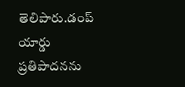తెలిపారు.డంప్ యార్డు ప్రతిపాదనను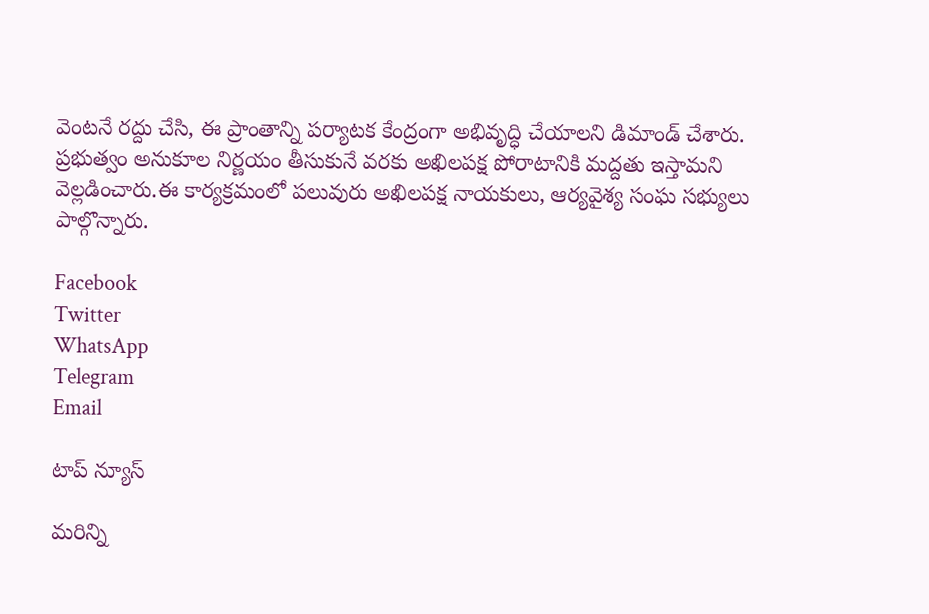వెంటనే రద్దు చేసి, ఈ ప్రాంతాన్ని పర్యాటక కేంద్రంగా అభివృద్ధి చేయాలని డిమాండ్ చేశారు. ప్రభుత్వం అనుకూల నిర్ణయం తీసుకునే వరకు అఖిలపక్ష పోరాటానికి మద్దతు ఇస్తామని వెల్లడించారు.ఈ కార్యక్రమంలో పలువురు అఖిలపక్ష నాయకులు, ఆర్యవైశ్య సంఘ సభ్యులు పాల్గొన్నారు.

Facebook
Twitter
WhatsApp
Telegram
Email

టాప్ న్యూస్

మరిన్ని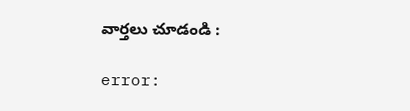వార్తలు చూడండి :

error: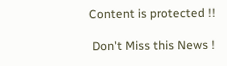Content is protected !!

 Don't Miss this News !